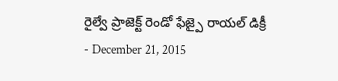రైల్వే ప్రాజెక్ట్ రెండో ఫేజ్పై రాయల్ డిక్రీ
- December 21, 2015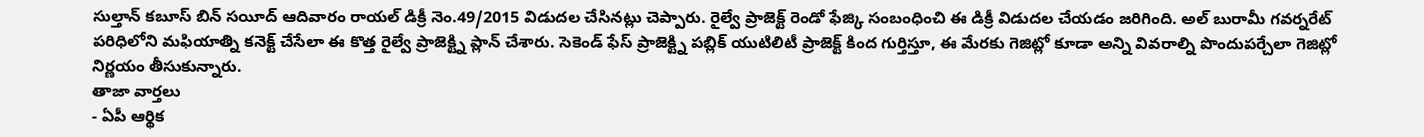సుల్తాన్ కబూస్ బిన్ సయీద్ ఆదివారం రాయల్ డిక్రీ నెం.49/2015 విడుదల చేసినట్లు చెప్పారు. రైల్వే ప్రాజెక్ట్ రెండో ఫేజ్కి సంబంధించి ఈ డిక్రీ విడుదల చేయడం జరిగింది. అల్ బురామీ గవర్నరేట్ పరిధిలోని మఫియాత్ని కనెక్ట్ చేసేలా ఈ కొత్త రైల్వే ప్రాజెక్ట్ని ప్లాన్ చేశారు. సెకెండ్ ఫేస్ ప్రాజెక్ట్ని పబ్లిక్ యుటిలిటీ ప్రాజెక్ట్ కింద గుర్తిస్తూ, ఈ మేరకు గెజిట్లో కూడా అన్ని వివరాల్ని పొందుపర్చేలా గెజిట్లో నిర్ణయం తీసుకున్నారు.
తాజా వార్తలు
- ఏపీ ఆర్థిక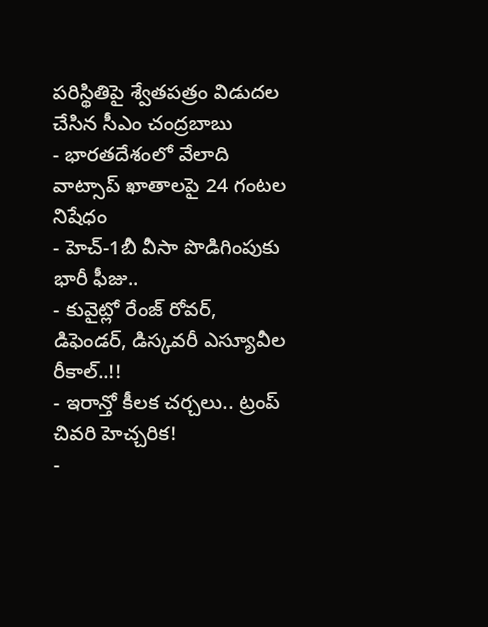పరిస్థితిపై శ్వేతపత్రం విడుదల చేసిన సీఎం చంద్రబాబు
- భారతదేశంలో వేలాది వాట్సాప్ ఖాతాలపై 24 గంటల నిషేధం
- హెచ్-1బీ వీసా పొడిగింపుకు భారీ ఫీజు..
- కువైట్లో రేంజ్ రోవర్, డిఫెండర్, డిస్కవరీ ఎస్యూవీల రీకాల్..!!
- ఇరాన్తో కీలక చర్చలు.. ట్రంప్ చివరి హెచ్చరిక!
-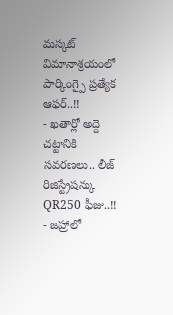మస్కట్ విమానాశ్రయంలో పార్కింగ్పై ప్రత్యేక ఆఫర్..!!
- ఖతార్లో అద్దె చట్టానికి సవరణలు.. లీజ్ రిజిస్ట్రేషన్కు QR250 ఫీజు..!!
- జహ్రాలో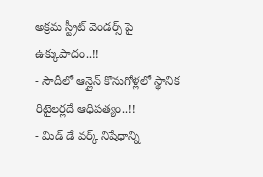అక్రమ స్ట్రీట్ వెండర్స్ పై ఉక్కుపాదం..!!
- సౌదీలో ఆన్లైన్ కొనుగోళ్లలో స్థానిక రిటైలర్లదే ఆధిపత్యం..!!
- మిడ్ డే వర్క్ నిషేధాన్ని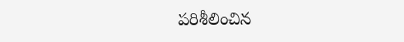పరిశీలించిన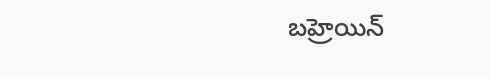బహ్రెయిన్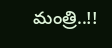మంత్రి..!!